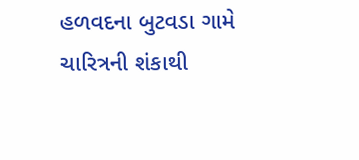હળવદના બુટવડા ગામે ચારિત્રની શંકાથી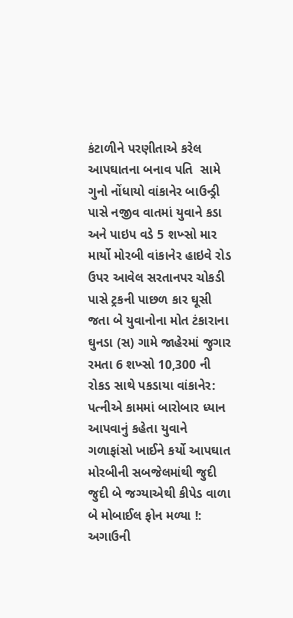કંટાળીને પરણીતાએ કરેલ આપઘાતના બનાવ પતિ  સામે ગુનો નોંધાયો વાંકાનેર બાઉન્ડ્રી પાસે નજીવ વાતમાં યુવાને કડા અને પાઇપ વડે 5 શખ્સો માર માર્યો મોરબી વાંકાનેર હાઇવે રોડ ઉપર આવેલ સરતાનપર ચોકડી પાસે ટ્રકની પાછળ કાર ઘૂસી જતા બે યુવાનોના મોત ટંકારાના ઘુનડા (સ) ગામે જાહેરમાં જુગાર રમતા 6 શખ્સો 10,300 ની રોકડ સાથે પકડાયા વાંકાનેર: પત્નીએ કામમાં બારોબાર ધ્યાન આપવાનું કહેતા યુવાને ગળાફાંસો ખાઈને કર્યો આપઘાત મોરબીની સબજેલમાંથી જુદી જુદી બે જગ્યાએથી કીપેડ વાળા બે મોબાઈલ ફોન મળ્યા !: અગાઉની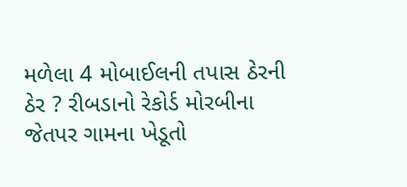મળેલા 4 મોબાઈલની તપાસ ઠેરની ઠેર ? રીબડાનો રેકોર્ડ મોરબીના જેતપર ગામના ખેડૂતો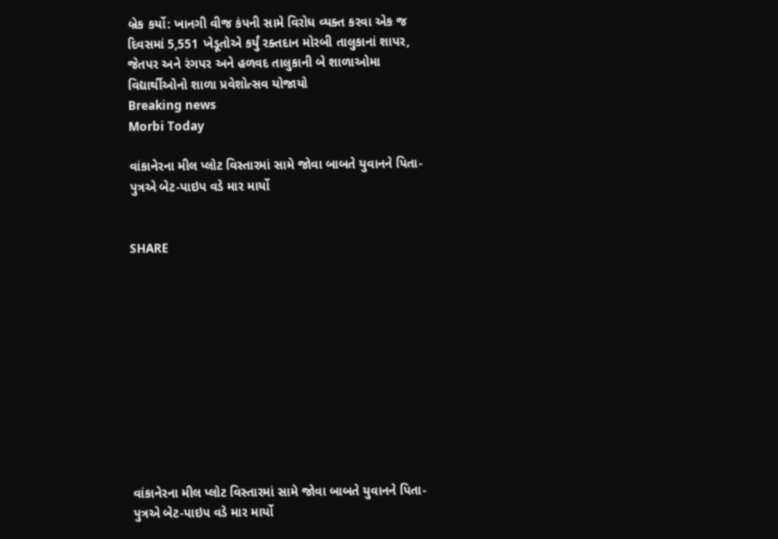બ્રેક કર્યો: ખાનગી વીજ કંપની સામે વિરોધ વ્યક્ત કરવા એક જ દિવસમાં 5,551 ખેડૂતોએ કર્યું રક્તદાન મોરબી તાલુકાનાં શાપર, જેતપર અને રંગપર અને હળવદ તાલુકાની બે શાળાઓમા વિદ્યાર્થીઓનો શાળા પ્રવેશોત્સવ યોજાયો
Breaking news
Morbi Today

વાંકાનેરના મીલ પ્લોટ વિસ્તારમાં સામે જોવા બાબતે યુવાનને પિતા-પુત્રએ બેટ-પાઇપ વડે માર માર્યો


SHARE











વાંકાનેરના મીલ પ્લોટ વિસ્તારમાં સામે જોવા બાબતે યુવાનને પિતા-પુત્રએ બેટ-પાઇપ વડે માર માર્યો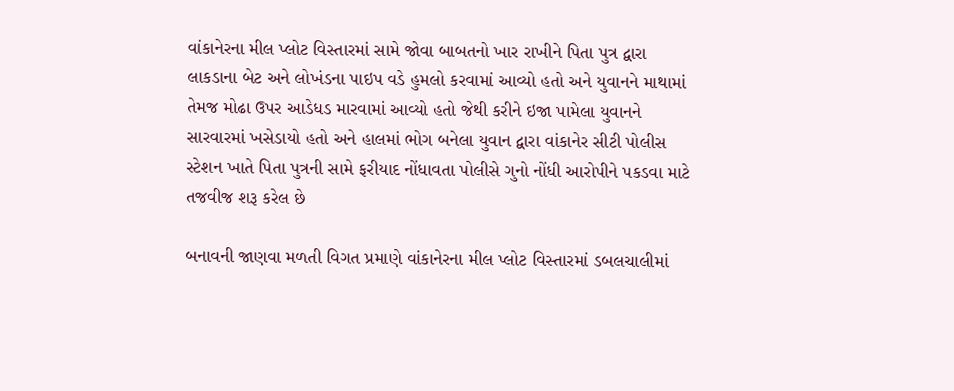વાંકાનેરના મીલ પ્લોટ વિસ્તારમાં સામે જોવા બાબતનો ખાર રાખીને પિતા પુત્ર દ્વારા લાકડાના બેટ અને લોખંડના પાઇપ વડે હુમલો કરવામાં આવ્યો હતો અને યુવાનને માથામાં તેમજ મોઢા ઉપર આડેધડ મારવામાં આવ્યો હતો જેથી કરીને ઇજા પામેલા યુવાનને સારવારમાં ખસેડાયો હતો અને હાલમાં ભોગ બનેલા યુવાન દ્વારા વાંકાનેર સીટી પોલીસ સ્ટેશન ખાતે પિતા પુત્રની સામે ફરીયાદ નોંધાવતા પોલીસે ગુનો નોંધી આરોપીને પકડવા માટે તજવીજ શરૂ કરેલ છે

બનાવની જાણવા મળતી વિગત પ્રમાણે વાંકાનેરના મીલ પ્લોટ વિસ્તારમાં ડબલચાલીમાં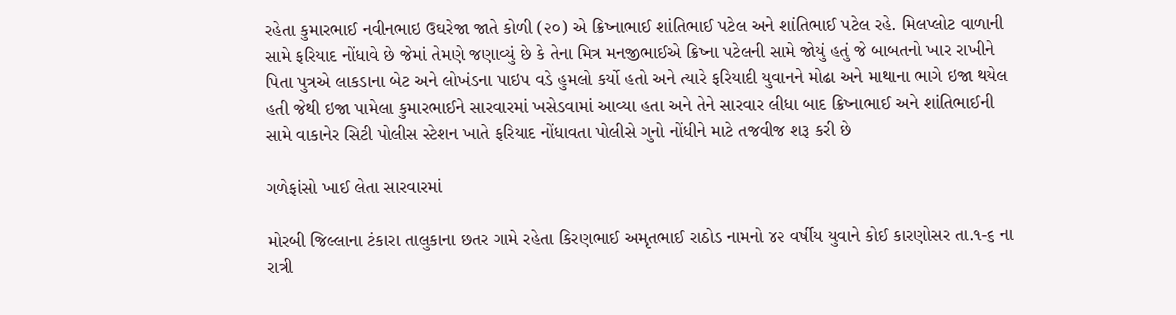રહેતા કુમારભાઈ નવીનભાઇ ઉઘરેજા જાતે કોળી (૨૦) એ ક્રિષ્નાભાઈ શાંતિભાઈ પટેલ અને શાંતિભાઈ પટેલ રહે. મિલપ્લોટ વાળાની સામે ફરિયાદ નોંધાવે છે જેમાં તેમણે જણાવ્યું છે કે તેના મિત્ર મનજીભાઈએ ક્રિષ્ના પટેલની સામે જોયું હતું જે બાબતનો ખાર રાખીને પિતા પુત્રએ લાકડાના બેટ અને લોખંડના પાઇપ વડે હુમલો કર્યો હતો અને ત્યારે ફરિયાદી યુવાનને મોઢા અને માથાના ભાગે ઇજા થયેલ હતી જેથી ઇજા પામેલા કુમારભાઈને સારવારમાં ખસેડવામાં આવ્યા હતા અને તેને સારવાર લીધા બાદ ક્રિષ્નાભાઈ અને શાંતિભાઈની સામે વાકાનેર સિટી પોલીસ સ્ટેશન ખાતે ફરિયાદ નોંધાવતા પોલીસે ગુનો નોંધીને માટે તજવીજ શરૂ કરી છે

ગળેફાંસો ખાઈ લેતા સારવારમાં

મોરબી જિલ્લાના ટંકારા તાલુકાના છતર ગામે રહેતા કિરણભાઈ અમૃતભાઈ રાઠોડ નામનો ૪૨ વર્ષીય યુવાને કોઈ કારણોસર તા.૧-૬ ના રાત્રી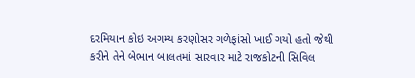દરમિયાન કોઇ અગમ્ય કરણોસર ગળેફાંસો ખાઈ ગયો હતો જેથી કરીને તેને બેભાન બાલતમાં સારવાર માટે રાજકોટની સિવિલ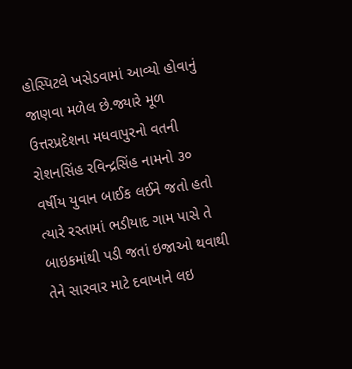હોસ્પિટલે ખસેડવામાં આવ્યો હોવાનું જાણવા મળેલ છે.જ્યારે મૂળ ઉત્તરપ્રદેશના મધવાપુરનો વતની રોશનસિંહ રવિન્દ્રસિંહ નામનો ૩૦ વર્ષીય યુવાન બાઈક લઈને જતો હતો ત્યારે રસ્તામાં ભડીયાદ ગામ પાસે તે બાઇકમાંથી પડી જતાં ઇજાઓ થવાથી તેને સારવાર માટે દવાખાને લઇ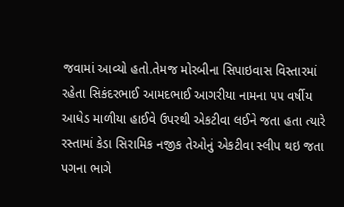જવામાં આવ્યો હતો.તેમજ મોરબીના સિપાઇવાસ વિસ્તારમાં રહેતા સિકંદરભાઈ આમદભાઈ આગરીયા નામના ૫૫ વર્ષીય આધેડ માળીયા હાઈવે ઉપરથી એકટીવા લઈને જતા હતા ત્યારે રસ્તામાં કેડા સિરામિક નજીક તેઓનું એકટીવા સ્લીપ થઇ જતા પગના ભાગે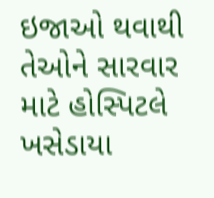ઇજાઓ થવાથી તેઓને સારવાર માટે હોસ્પિટલે ખસેડાયા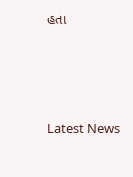હતા






Latest News